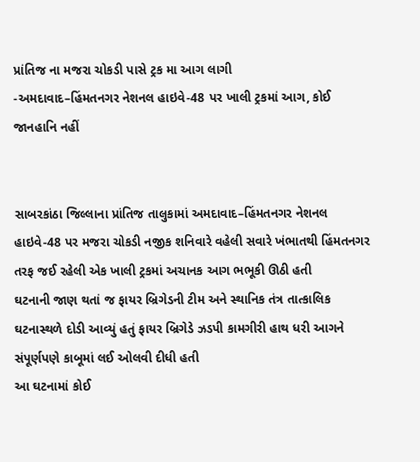પ્રાંતિજ ના મજરા ચોકડી પાસે ટ્રક મા આગ લાગી
-અમદાવાદ–હિંમતનગર નેશનલ હાઇવે-48 પર ખાલી ટ્રકમાં આગ, કોઈ જાનહાનિ નહીં


સાબરકાંઠા જિલ્લાના પ્રાંતિજ તાલુકામાં અમદાવાદ–હિંમતનગર નેશનલ હાઇવે-48 પર મજરા ચોકડી નજીક શનિવારે વહેલી સવારે ખંભાતથી હિંમતનગર તરફ જઈ રહેલી એક ખાલી ટ્રકમાં અચાનક આગ ભભૂકી ઊઠી હતી
ઘટનાની જાણ થતાં જ ફાયર બ્રિગેડની ટીમ અને સ્થાનિક તંત્ર તાત્કાલિક ઘટનાસ્થળે દોડી આવ્યું હતું ફાયર બ્રિગેડે ઝડપી કામગીરી હાથ ધરી આગને સંપૂર્ણપણે કાબૂમાં લઈ ઓલવી દીધી હતી
આ ઘટનામાં કોઈ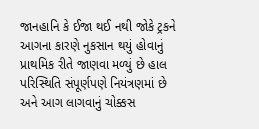જાનહાનિ કે ઈજા થઈ નથી જોકે ટ્રકને આગના કારણે નુકસાન થયું હોવાનું પ્રાથમિક રીતે જાણવા મળ્યું છે હાલ પરિસ્થિતિ સંપૂર્ણપણે નિયંત્રણમાં છે અને આગ લાગવાનું ચોક્કસ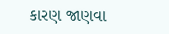કારણ જાણવા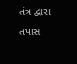તંત્ર દ્વારા તપાસ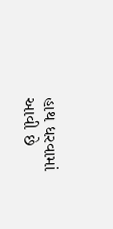હાથ ધરવામાં આવી છે